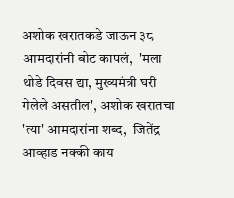अशोक खरातकडे जाऊन ३८ आमदारांनी बोट कापलं,  'मला थोडे दिवस द्या, मुख्यमंत्री घरी गेलेले असतील', अशोक खरातचा 'त्या' आमदारांना शब्द,  जितेंद्र आव्हाड नक्की काय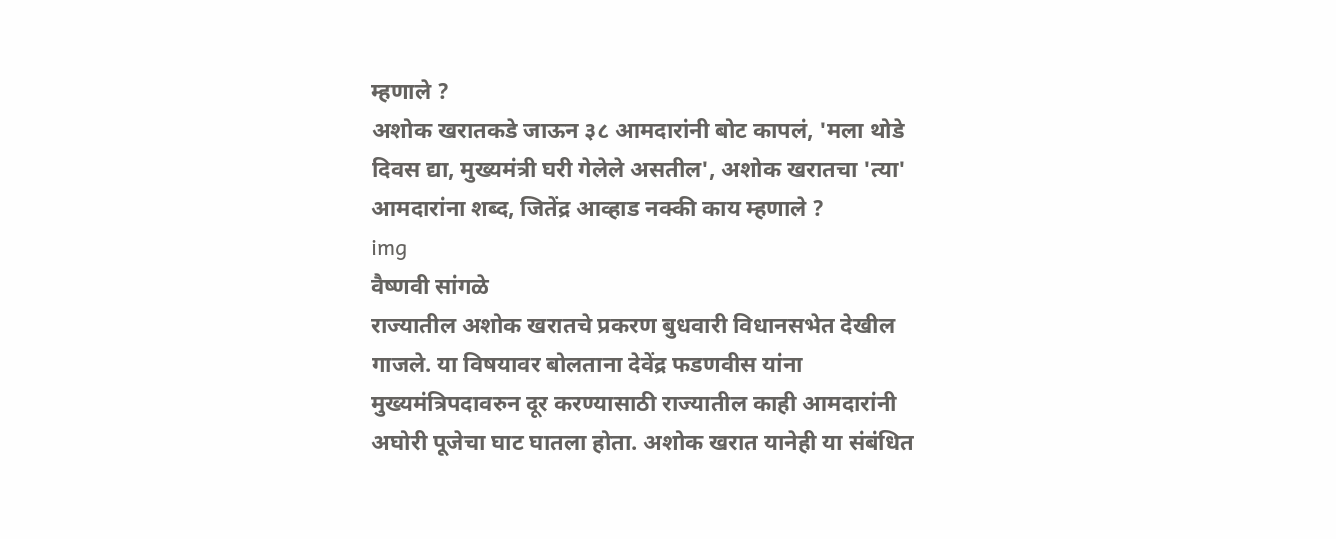म्हणाले ?
अशोक खरातकडे जाऊन ३८ आमदारांनी बोट कापलं, 'मला थोडे दिवस द्या, मुख्यमंत्री घरी गेलेले असतील', अशोक खरातचा 'त्या' आमदारांना शब्द, जितेंद्र आव्हाड नक्की काय म्हणाले ?
img
वैष्णवी सांगळे
राज्यातील अशोक खरातचे प्रकरण बुधवारी विधानसभेत देखील गाजले. या विषयावर बोलताना देवेंद्र फडणवीस यांना मुख्यमंत्रिपदावरुन दूर करण्यासाठी राज्यातील काही आमदारांनी अघोरी पूजेचा घाट घातला होता. अशोक खरात यानेही या संबंधित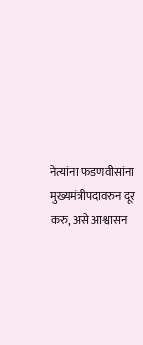नेत्यांना फडणवीसांना मुख्यमंत्रीपदावरुन दूर करु, असे आश्वासन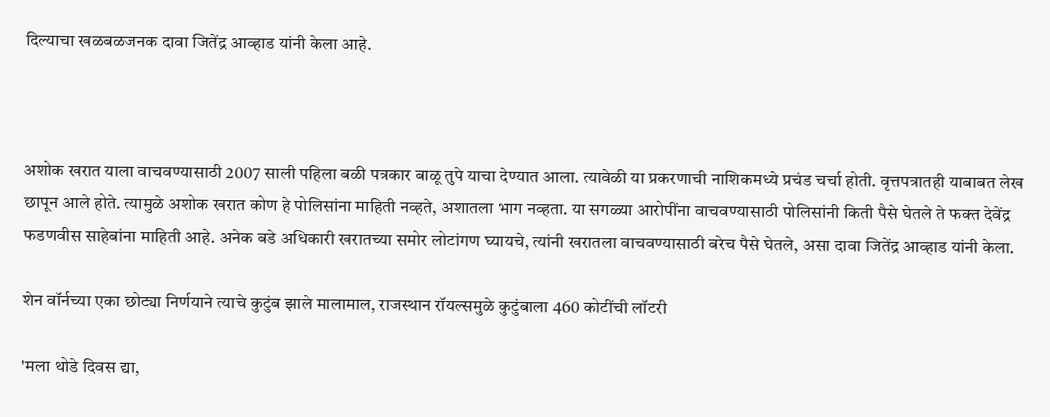दिल्याचा खळबळजनक दावा जितेंद्र आव्हाड यांनी केला आहे.



अशोक खरात याला वाचवण्यासाठी 2007 साली पहिला बळी पत्रकार बाळू तुपे याचा देण्यात आला. त्यावेळी या प्रकरणाची नाशिकमध्ये प्रचंड चर्चा होती. वृत्तपत्रातही याबाबत लेख छापून आले होते. त्यामुळे अशोक खरात कोण हे पोलिसांना माहिती नव्हते, अशातला भाग नव्हता. या सगळ्या आरोपींना वाचवण्यासाठी पोलिसांनी किती पैसे घेतले ते फक्त देवेंद्र फडणवीस साहेबांना माहिती आहे. अनेक बडे अधिकारी खरातच्या समोर लोटांगण घ्यायचे, त्यांनी खरातला वाचवण्यासाठी बरेच पैसे घेतले, असा दावा जितेंद्र आव्हाड यांनी केला.

शेन वॉर्नच्या एका छोट्या निर्णयाने त्याचे कुटुंब झाले मालामाल, राजस्थान रॉयल्समुळे कुटुंबाला 460 कोटींची लॉटरी

'मला थोडे दिवस द्या,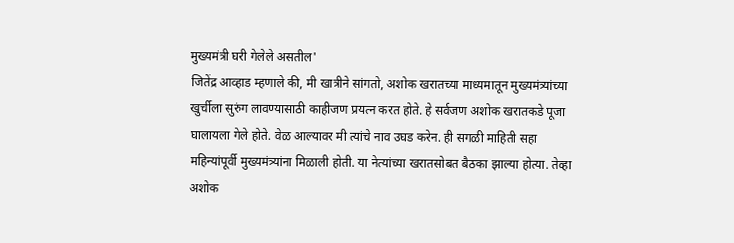मुख्यमंत्री घरी गेलेले असतील'
जितेंद्र आव्हाड म्हणाले की, मी खात्रीने सांगतो, अशोक खरातच्या माध्यमातून मुख्यमंत्र्यांच्या खुर्चीला सुरुंग लावण्यासाठी काहीजण प्रयत्न करत होते. हे सर्वजण अशोक खरातकडे पूजा घालायला गेले होते. वेळ आल्यावर मी त्यांचे नाव उघड करेन. ही सगळी माहिती सहा महिन्यांपूर्वी मुख्यमंत्र्यांना मिळाली होती. या नेत्यांच्या खरातसोबत बैठका झाल्या होत्या. तेव्हा अशोक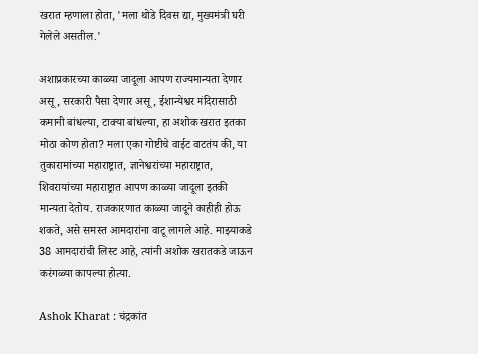खरात म्हणाला होता, 'मला थोडे दिवस द्या, मुख्यमंत्री घरी गेलेले असतील.'

अशाप्रकारच्या काळ्या जादूला आपण राज्यमान्यता देणार असू, सरकारी पैसा देणार असू, ईशान्येश्वर मंदिरासाठी कमानी बांधल्या, टाक्या बांधल्या, हा अशोक खरात इतका मोठा कोण होता? मला एका गोष्टीचे वाईट वाटतंय की, या तुकारामांच्या महाराष्ट्रात, ज्ञानेश्वरांच्या महाराष्ट्रात, शिवरायांच्या महाराष्ट्रात आपण काळ्या जादूला इतकी मान्यता देतोय. राजकारणात काळ्या जादूने काहीही होऊ शकते, असे समस्त आमदारांना वाटू लागले आहे. माझ्याकडे 38 आमदारांची लिस्ट आहे, त्यांनी अशोक खरातकडे जाऊन करंगळ्या कापल्या होत्या.

Ashok Kharat : चंद्रकांत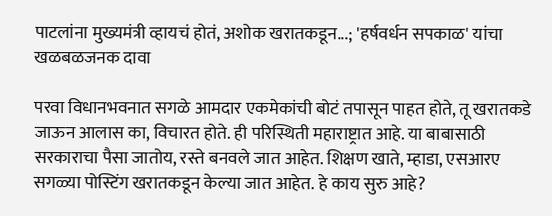पाटलांना मुख्यमंत्री व्हायचं होतं, अशोक खरातकडून...; 'हर्षवर्धन सपकाळ' यांचा खळबळजनक दावा

परवा विधानभवनात सगळे आमदार एकमेकांची बोटं तपासून पाहत होते, तू खरातकडे जाऊन आलास का, विचारत होते. ही परिस्थिती महाराष्ट्रात आहे. या बाबासाठी सरकाराचा पैसा जातोय, रस्ते बनवले जात आहेत. शिक्षण खाते, म्हाडा, एसआरए सगळ्या पोस्टिंग खरातकडून केल्या जात आहेत. हे काय सुरु आहे?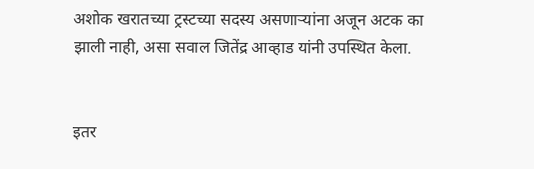अशोक खरातच्या ट्रस्टच्या सदस्य असणाऱ्यांना अजून अटक का झाली नाही, असा सवाल जितेंद्र आव्हाड यांनी उपस्थित केला.


इतर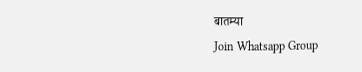बातम्या
Join Whatsapp Group